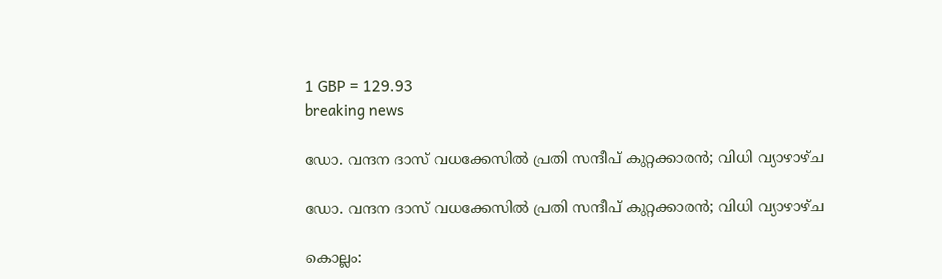1 GBP = 129.93
breaking news

ഡോ. വന്ദന ദാസ് വധക്കേസിൽ പ്രതി സന്ദീപ് കുറ്റക്കാരൻ; വിധി വ്യാഴാഴ്ച

ഡോ. വന്ദന ദാസ് വധക്കേസിൽ പ്രതി സന്ദീപ് കുറ്റക്കാരൻ; വിധി വ്യാഴാഴ്ച

കൊല്ലം: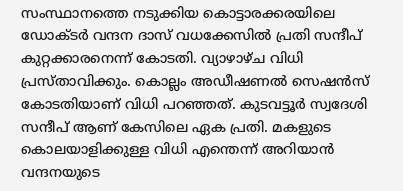സംസ്ഥാനത്തെ നടുക്കിയ കൊട്ടാരക്കരയിലെ ഡോക്ടർ വന്ദന ദാസ് വധക്കേസിൽ പ്രതി സന്ദീപ് കുറ്റക്കാരനെന്ന് കോടതി. വ്യാഴാഴ്ച വിധി പ്രസ്താവിക്കും. കൊല്ലം അഡീഷണൽ സെഷൻസ് കോടതിയാണ് വിധി പറഞ്ഞത്. കുടവട്ടൂർ സ്വദേശി സന്ദീപ് ആണ് കേസിലെ ഏക പ്രതി. മകളുടെ കൊലയാളിക്കുള്ള വിധി എന്തെന്ന് അറിയാൻ വന്ദനയുടെ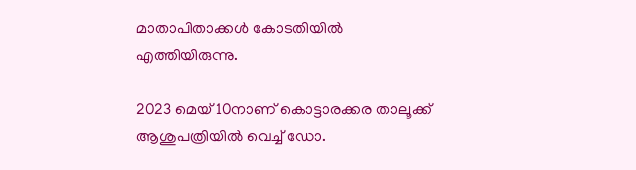മാതാപിതാക്കൾ കോടതിയിൽ എത്തിയിരുന്നു.

2023 മെയ് 10നാണ് കൊട്ടാരക്കര താലൂക്ക് ആശുപത്രിയിൽ വെച്ച് ഡോ.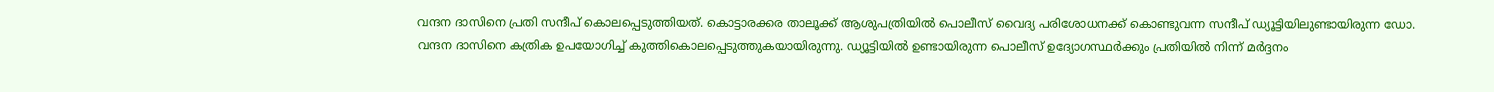വന്ദന ദാസിനെ പ്രതി സന്ദീപ് കൊലപ്പെടുത്തിയത്. കൊട്ടാരക്കര താലൂക്ക് ആശുപത്രിയില്‍ പൊലീസ് വൈദ്യ പരിശോധനക്ക് കൊണ്ടുവന്ന സന്ദീപ് ഡ്യൂട്ടിയിലുണ്ടായിരുന്ന ഡോ. വന്ദന ദാസിനെ കത്രിക ഉപയോഗിച്ച് കുത്തികൊലപ്പെടുത്തുകയായിരുന്നു. ഡ്യൂട്ടിയിൽ ഉണ്ടായിരുന്ന പൊലീസ് ഉദ്യോഗസ്ഥർക്കും പ്രതിയിൽ നിന്ന് മർദ്ദനം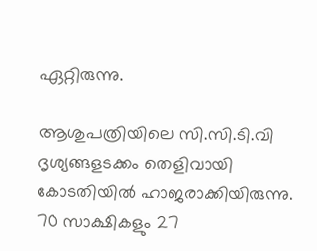ഏറ്റിരുന്നു.

ആശുപത്രിയിലെ സി.സി.ടി.വി ദൃശ്യങ്ങളടക്കം തെളിവായി കോടതിയിൽ ഹാജരാക്കിയിരുന്നു. 70 സാക്ഷികളും 27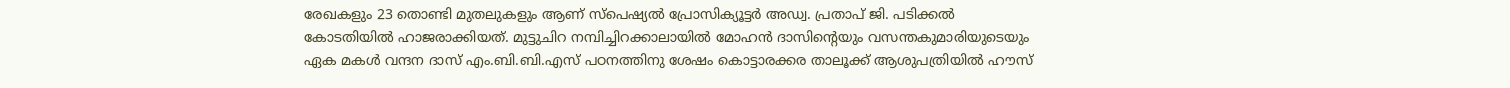രേഖകളും 23 തൊണ്ടി മുതലുകളും ആണ് സ്പെഷ്യൽ പ്രോസിക്യൂട്ടർ അഡ്വ. പ്രതാപ് ജി. പടിക്കൽ കോടതിയിൽ ഹാജരാക്കിയത്. മുട്ടുചിറ നമ്പിച്ചിറക്കാലായില്‍ മോഹന്‍ ദാസിന്റെയും വസന്തകുമാരിയുടെയും ഏക മകള്‍ വന്ദന ദാസ് എം.ബി.ബി.എസ് പഠനത്തിനു ശേഷം കൊട്ടാരക്കര താലൂക്ക് ആശുപത്രിയില്‍ ഹൗസ്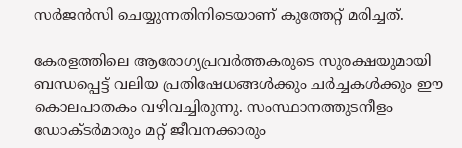സര്‍ജന്‍സി ചെയ്യുന്നതിനിടെയാണ് കുത്തേറ്റ് മരിച്ചത്.

കേരളത്തിലെ ആരോഗ്യപ്രവർത്തകരുടെ സുരക്ഷയുമായി ബന്ധപ്പെട്ട് വലിയ പ്രതിഷേധങ്ങൾക്കും ചർച്ചകൾക്കും ഈ കൊലപാതകം വഴിവച്ചിരുന്നു. സംസ്ഥാനത്തുടനീളം ഡോക്ടർമാരും മറ്റ് ജീവനക്കാരും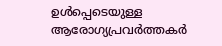ഉൾപ്പെടെയുള്ള ആരോഗ്യപ്രവർത്തകർ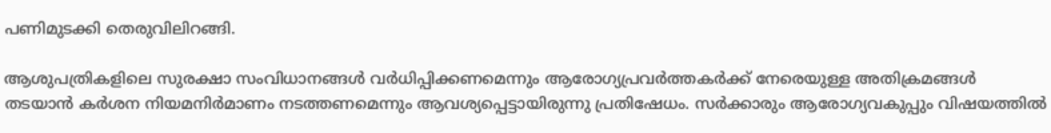പണിമുടക്കി തെരുവിലിറങ്ങി.

ആശുപത്രികളിലെ സുരക്ഷാ സംവിധാനങ്ങൾ വർധിപ്പിക്കണമെന്നും ആരോഗ്യപ്രവർത്തകർക്ക് നേരെയുള്ള അതിക്രമങ്ങൾ തടയാൻ കർശന നിയമനിർമാണം നടത്തണമെന്നും ആവശ്യപ്പെട്ടായിരുന്നു പ്രതിഷേധം. സർക്കാരും ആരോഗ്യവകുപ്പും വിഷയത്തിൽ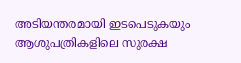അടിയന്തരമായി ഇടപെടുകയും ആശുപത്രികളിലെ സുരക്ഷ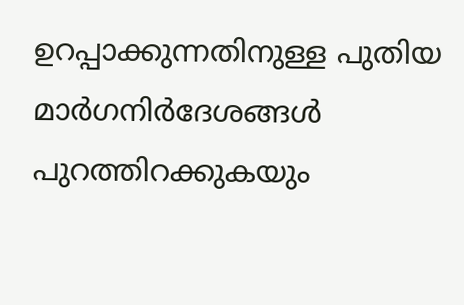ഉറപ്പാക്കുന്നതിനുള്ള പുതിയ മാർഗനിർദേശങ്ങൾ പുറത്തിറക്കുകയും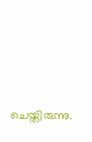ചെയ്തിരുന്നു.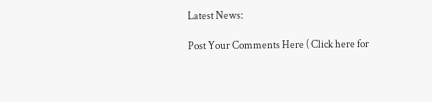Latest News:

Post Your Comments Here ( Click here for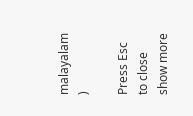malayalam )

Press Esc to close
show more